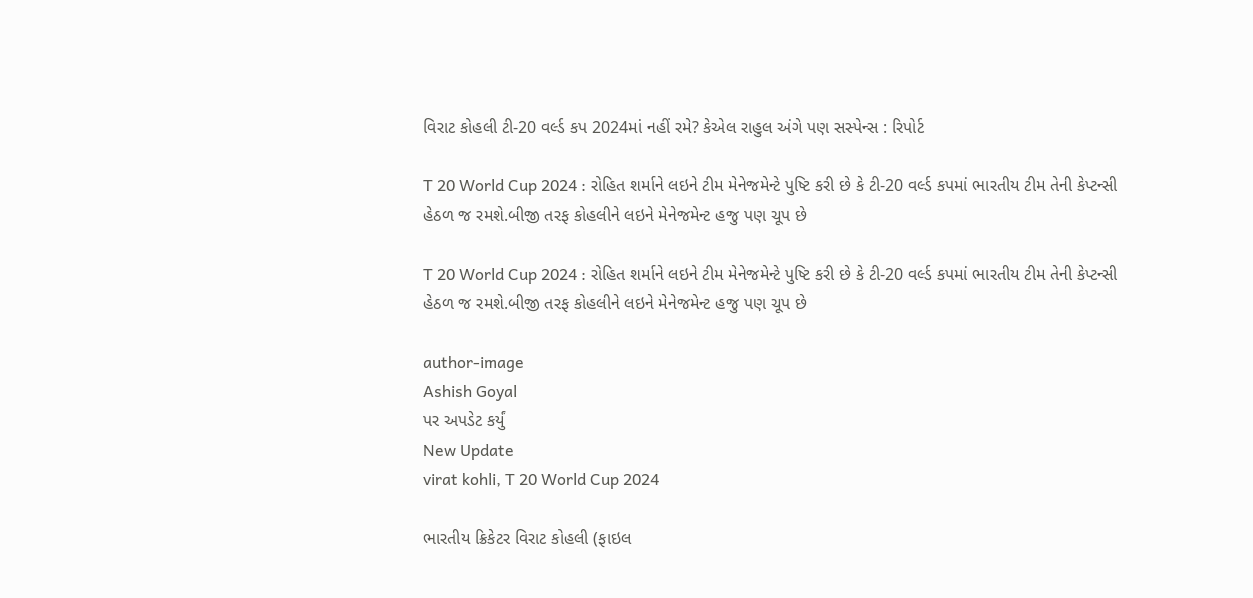વિરાટ કોહલી ટી-20 વર્લ્ડ કપ 2024માં નહીં રમે? કેએલ રાહુલ અંગે પણ સસ્પેન્સ : રિપોર્ટ

T 20 World Cup 2024 : રોહિત શર્માને લઇને ટીમ મેનેજમેન્ટે પુષ્ટિ કરી છે કે ટી-20 વર્લ્ડ કપમાં ભારતીય ટીમ તેની કેપ્ટન્સી હેઠળ જ રમશે.બીજી તરફ કોહલીને લઇને મેનેજમેન્ટ હજુ પણ ચૂપ છે

T 20 World Cup 2024 : રોહિત શર્માને લઇને ટીમ મેનેજમેન્ટે પુષ્ટિ કરી છે કે ટી-20 વર્લ્ડ કપમાં ભારતીય ટીમ તેની કેપ્ટન્સી હેઠળ જ રમશે.બીજી તરફ કોહલીને લઇને મેનેજમેન્ટ હજુ પણ ચૂપ છે

author-image
Ashish Goyal
પર અપડેટ કર્યું
New Update
virat kohli, T 20 World Cup 2024

ભારતીય ક્રિકેટર વિરાટ કોહલી (ફાઇલ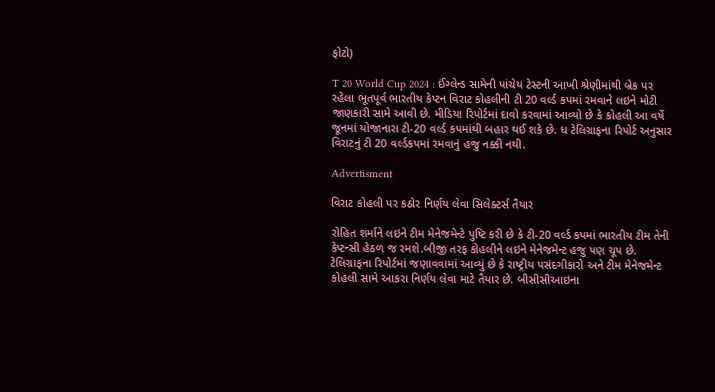ફોટો)

T 20 World Cup 2024 : ઈંગ્લેન્ડ સામેની પાંચેય ટેસ્ટની આખી શ્રેણીમાંથી બ્રેક પર રહેલા ભૂતપૂર્વ ભારતીય કેપ્ટન વિરાટ કોહલીની ટી 20 વર્લ્ડ કપમાં રમવાને લઇને મોટી જાણકારી સામે આવી છે. મીડિયા રિપોર્ટમાં દાવો કરવામાં આવ્યો છે કે કોહલી આ વર્ષે જૂનમાં યોજાનારા ટી-20 વર્લ્ડ કપમાંથી બહાર થઈ શકે છે. ધ ટેલિગ્રાફના રિપોર્ટ અનુસાર વિરાટનું ટી 20 વર્લ્ડકપમાં રમવાનું હજુ નક્કી નથી.

Advertisment

વિરાટ કોહલી પર કઠોર નિર્ણય લેવા સિલેક્ટર્સ તૈયાર

રોહિત શર્માને લઇને ટીમ મેનેજમેન્ટે પુષ્ટિ કરી છે કે ટી-20 વર્લ્ડ કપમાં ભારતીય ટીમ તેની કેપ્ટન્સી હેઠળ જ રમશે.બીજી તરફ કોહલીને લઇને મેનેજમેન્ટ હજુ પણ ચૂપ છે. ટેલિગ્રાફના રિપોર્ટમાં જણાવવામાં આવ્યું છે કે રાષ્ટ્રીય પસંદગીકારો અને ટીમ મેનેજમેન્ટ કોહલી સામે આકરા નિર્ણય લેવા માટે તૈયાર છે. બીસીસીઆઇના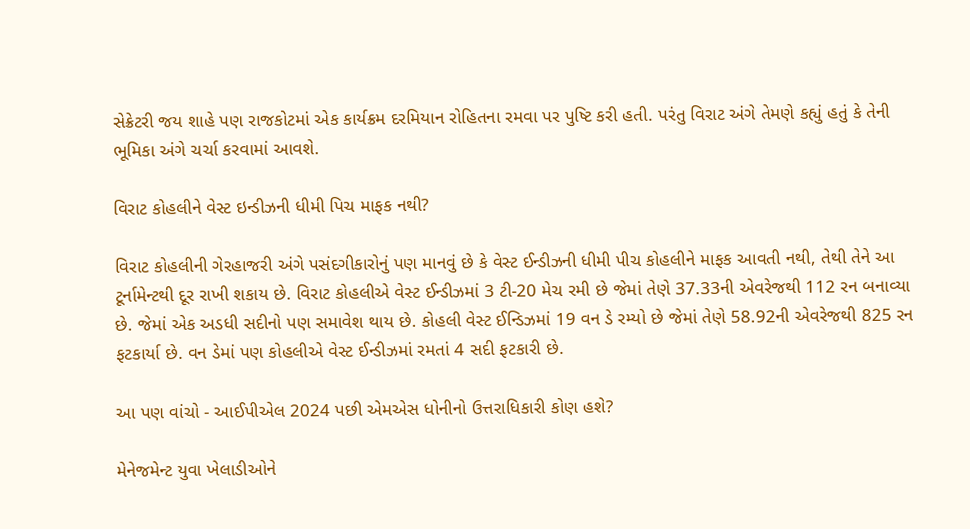સેક્રેટરી જય શાહે પણ રાજકોટમાં એક કાર્યક્રમ દરમિયાન રોહિતના રમવા પર પુષ્ટિ કરી હતી. પરંતુ વિરાટ અંગે તેમણે કહ્યું હતું કે તેની ભૂમિકા અંગે ચર્ચા કરવામાં આવશે.

વિરાટ કોહલીને વેસ્ટ ઇન્ડીઝની ધીમી પિચ માફક નથી?

વિરાટ કોહલીની ગેરહાજરી અંગે પસંદગીકારોનું પણ માનવું છે કે વેસ્ટ ઈન્ડીઝની ધીમી પીચ કોહલીને માફક આવતી નથી, તેથી તેને આ ટૂર્નામેન્ટથી દૂર રાખી શકાય છે. વિરાટ કોહલીએ વેસ્ટ ઈન્ડીઝમાં 3 ટી-20 મેચ રમી છે જેમાં તેણે 37.33ની એવરેજથી 112 રન બનાવ્યા છે. જેમાં એક અડધી સદીનો પણ સમાવેશ થાય છે. કોહલી વેસ્ટ ઈન્ડિઝમાં 19 વન ડે રમ્યો છે જેમાં તેણે 58.92ની એવરેજથી 825 રન ફટકાર્યા છે. વન ડેમાં પણ કોહલીએ વેસ્ટ ઈન્ડીઝમાં રમતાં 4 સદી ફટકારી છે.

આ પણ વાંચો - આઈપીએલ 2024 પછી એમએસ ધોનીનો ઉત્તરાધિકારી કોણ હશે?

મેનેજમેન્ટ યુવા ખેલાડીઓને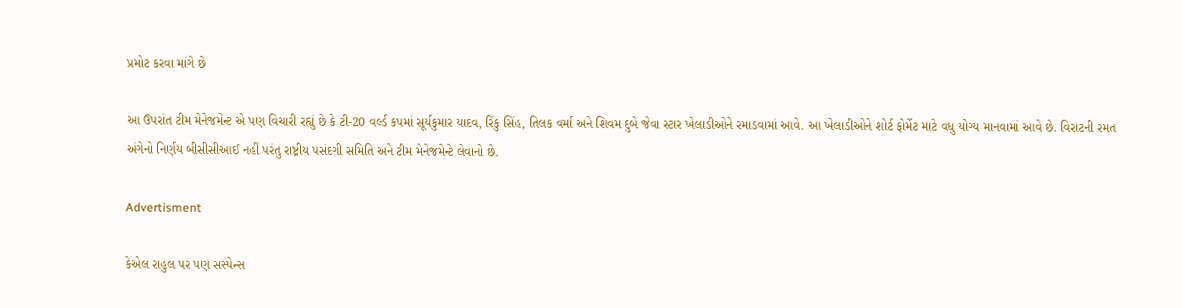પ્રમોટ કરવા માંગે છે

આ ઉપરાંત ટીમ મેનેજમેન્ટ એ પણ વિચારી રહ્યું છે કે ટી-20 વર્લ્ડ કપમાં સૂર્યકુમાર યાદવ, રિંકુ સિંહ, તિલક વર્મા અને શિવમ દુબે જેવા સ્ટાર ખેલાડીઓને રમાડવામાં આવે. આ ખેલાડીઓને શોર્ટ ફોર્મેટ માટે વધુ યોગ્ય માનવામાં આવે છે. વિરાટની રમત અંગેનો નિર્ણય બીસીસીઆઈ નહીં પરંતુ રાષ્ટ્રીય પસંદગી સમિતિ અને ટીમ મેનેજમેન્ટે લેવાનો છે.

Advertisment

કેએલ રાહુલ પર પણ સસ્પેન્સ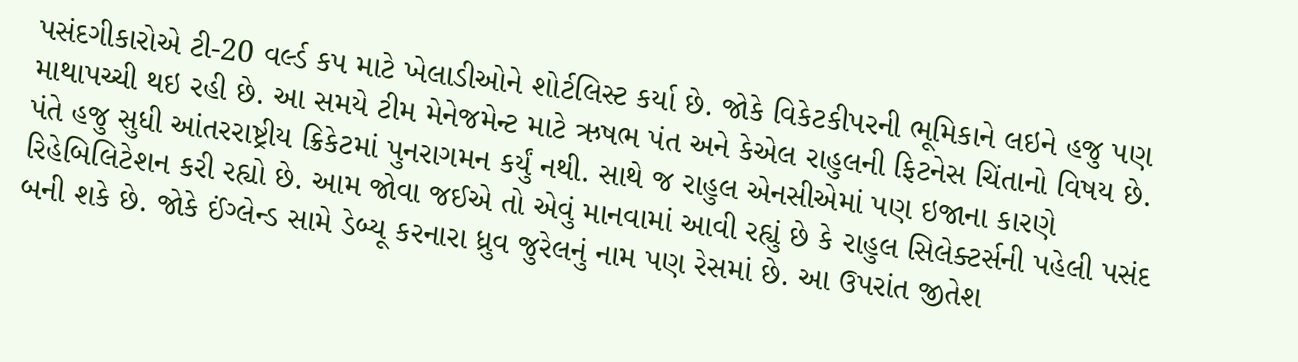પસંદગીકારોએ ટી-20 વર્લ્ડ કપ માટે ખેલાડીઓને શોર્ટલિસ્ટ કર્યા છે. જોકે વિકેટકીપરની ભૂમિકાને લઇને હજુ પણ માથાપચ્ચી થઇ રહી છે. આ સમયે ટીમ મેનેજમેન્ટ માટે ઋષભ પંત અને કેએલ રાહુલની ફિટનેસ ચિંતાનો વિષય છે. પંતે હજુ સુધી આંતરરાષ્ટ્રીય ક્રિકેટમાં પુનરાગમન કર્યું નથી. સાથે જ રાહુલ એનસીએમાં પણ ઇજાના કારણે રિહેબિલિટેશન કરી રહ્યો છે. આમ જોવા જઈએ તો એવું માનવામાં આવી રહ્યું છે કે રાહુલ સિલેક્ટર્સની પહેલી પસંદ બની શકે છે. જોકે ઈંગ્લેન્ડ સામે ડેબ્યૂ કરનારા ધ્રુવ જુરેલનું નામ પણ રેસમાં છે. આ ઉપરાંત જીતેશ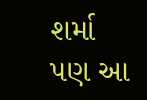શર્મા પણ આ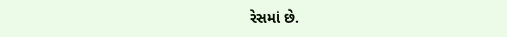રેસમાં છે.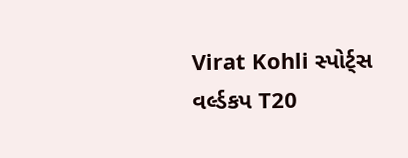Virat Kohli સ્પોર્ટ્સ વર્લ્ડકપ T20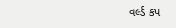વર્લ્ડ કપ